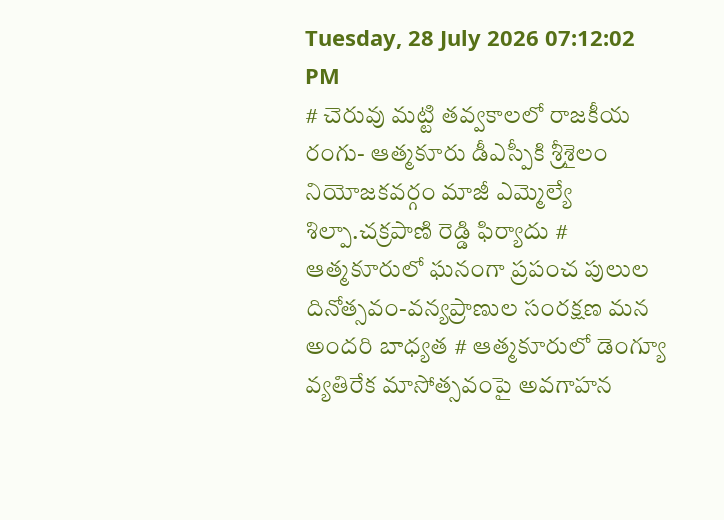Tuesday, 28 July 2026 07:12:02 PM
# చెరువు మట్టి తవ్వకాలలో రాజకీయ రంగు- ఆత్మకూరు డీఎస్పీకి శ్రీశైలం నియోజకవర్గం మాజీ ఎమ్మెల్యే శిల్పా.చక్రపాణి రెడ్డి ఫిర్యాదు # ఆత్మకూరులో ఘనంగా ప్రపంచ పులుల దినోత్సవం-వన్యప్రాణుల సంరక్షణ మన అందరి బాధ్యత # ఆత్మకూరులో డెంగ్యూ వ్యతిరేక మాసోత్సవంపై అవగాహన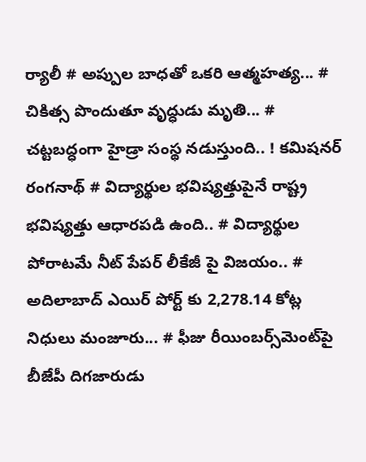ర్యాలీ # అప్పుల బాధతో ఒకరి ఆత్మహత్య... # చికిత్స పొందుతూ వృద్ధుడు మృతి... # చట్టబద్ధంగా హైడ్రా సంస్థ నడుస్తుంది.. ! కమిషనర్ రంగనాథ్‌ # విద్యార్థుల భవిష్యత్తుపైనే రాష్ట్ర భవిష్యత్తు ఆధారపడి ఉంది.. # విద్యార్థుల పోరాటమే నీట్ పేపర్ లీకేజీ పై విజయం.. # అదిలాబాద్ ఎయిర్ పోర్ట్ కు 2,278.14 కోట్ల నిధులు మంజూరు... # ఫీజు రీయింబర్స్‌‌‌‌‌‌‌‌మెంట్‌‌‌‌‌‌‌‌పై బీజేపీ దిగజారుడు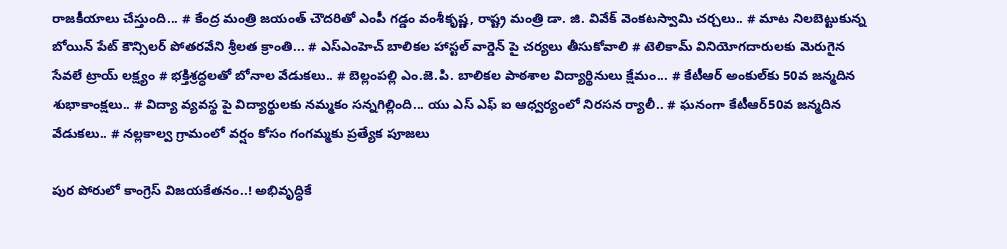రాజకీయాలు చేస్తుంది... # కేంద్ర మంత్రి జయంత్ చౌదరితో ఎంపీ గడ్డం వంశీకృష్ణ, రాష్ట్ర మంత్రి డా. జి. వివేక్ వెంకటస్వామి చర్చలు.. # మాట నిలబెట్టుకున్న బోయిన్ పేట్ కౌన్సిలర్ పోతరవేని శ్రీలత క్రాంతి... # ఎస్ఎంహెచ్ బాలికల హాస్టల్ వార్డెన్ పై చర్యలు తీసుకోవాలి # టెలికామ్ వినియోగదారులకు మెరుగైన సేవలే ట్రాయ్ లక్ష్యం # భక్తిశ్రద్ధలతో బోనాల వేడుకలు.. # బెల్లంపల్లి ఎం.జె.పి. బాలికల పాఠశాల విద్యార్థినులు క్షేమం... # కేటీఆర్ అంకుల్‌కు 50వ జన్మదిన శుభాకాంక్షలు.. # విద్యా వ్యవస్థ పై విద్యార్థులకు నమ్మకం సన్నగిల్లింది... యు ఎస్ ఎఫ్ ఐ ఆధ్వర్యంలో నిరసన ర్యాలీ.. # ఘనంగా కేటీఆర్50వ జన్మదిన వేడుకలు.. # నల్లకాల్వ గ్రామంలో వర్షం కోసం గంగమ్మకు ప్రత్యేక పూజలు

పుర పోరులో కాంగ్రెస్ విజయకేతనం..! అభివృద్ధికే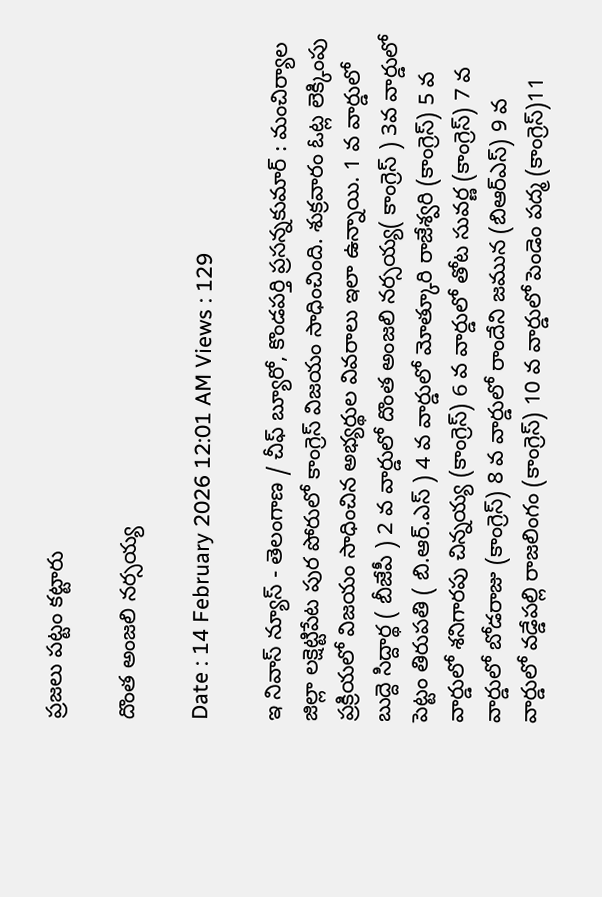ప్రజలు పట్టం కట్టారు

దొంత అంజలి నర్సయ్య

Date : 14 February 2026 12:01 AM Views : 129

ఇ నివాస్ న్యూస్ - తెలంగాణ / చీఫ్ బ్యూరో, కొండపర్తి ప్రసన్నకుమార్ : మంచిర్యాల జిల్లా లక్షెట్టిపేట పుర పోరులో కాంగ్రెస్ విజయం సాధించింది. శుక్రవారం ఓట్ల లెక్కింపు ప్రక్రియలో విజయం సాధించిన అభ్యర్థుల వివరాలు ఇలా ఉన్నాయి. 1 వ వార్డులో బుద్దె సిద్దార్థ ( బీజేపీ ) 2 వ వార్డులో దొంత అంజలి నర్సయ్య( కాంగ్రెస్ ) 3వ వార్డులో పెట్టం తిరుపతి ( బి.ఆర్.ఎస్ ) 4 వ వార్డులో మోత్కూరి రాజేశ్వరి (కాంగ్రెస్) 5 వ వార్డులో శనిగారపు చిన్నయ్య (కాంగ్రెస్) 6 వ వార్డులో తోట సువర్ణ (కాంగ్రెస్) 7 వ వార్డులో బోడరాజు (కాంగ్రెస్) 8 వ వార్డులో రాందేని జమున (బిఆర్ఎస్) 9 వ వార్డులో వడ్డేపల్లి రాజలింగం (కాంగ్రెస్) 10 వ వార్డులో పెండెం పద్మ (కాంగ్రెస్)11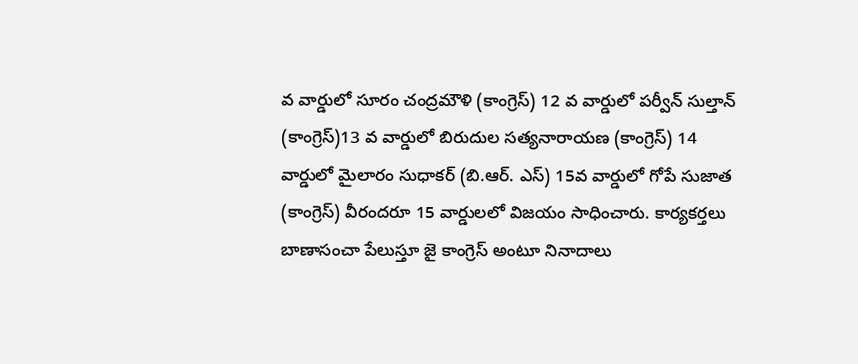వ వార్డులో సూరం చంద్రమౌళి (కాంగ్రెస్) 12 వ వార్డులో పర్వీన్ సుల్తాన్ (కాంగ్రెస్)13 వ వార్డులో బిరుదుల సత్యనారాయణ (కాంగ్రెస్) 14 వార్డులో మైలారం సుధాకర్ (బి.ఆర్. ఎస్) 15వ వార్డులో గోపే సుజాత (కాంగ్రెస్) వీరందరూ 15 వార్డులలో విజయం సాధించారు. కార్యకర్తలు బాణాసంచా పేలుస్తూ జై కాంగ్రెస్ అంటూ నినాదాలు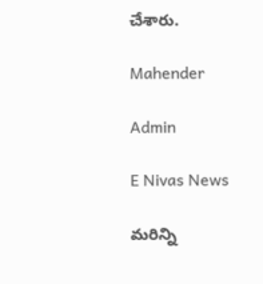చేశారు.

Mahender

Admin

E Nivas News

మరిన్ని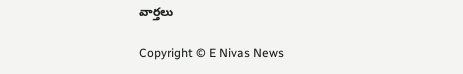వార్తలు

Copyright © E Nivas News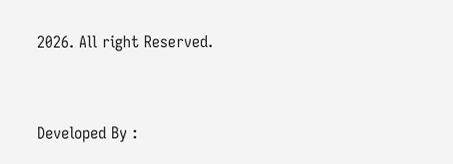2026. All right Reserved.



Developed By :